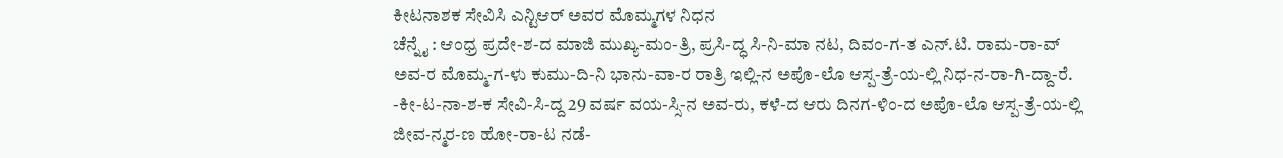ಕೀಟನಾಶಕ ಸೇವಿಸಿ ಎನ್ಟಿಆರ್ ಅವರ ಮೊಮ್ಮಗಳ ನಿಧನ
ಚೆನ್ನೈ : ಆಂಧ್ರ ಪ್ರದೇ-ಶ-ದ ಮಾಜಿ ಮುಖ್ಯ-ಮಂ-ತ್ರಿ, ಪ್ರಸಿ-ದ್ಧ ಸಿ-ನಿ-ಮಾ ನಟ, ದಿವಂ-ಗ-ತ ಎನ್.ಟಿ. ರಾಮ-ರಾ-ವ್ ಅವ-ರ ಮೊಮ್ಮ-ಗ-ಳು ಕುಮು-ದಿ-ನಿ ಭಾನು-ವಾ-ರ ರಾತ್ರಿ ಇಲ್ಲಿ-ನ ಅಪೊ-ಲೊ ಆಸ್ಪ-ತ್ರೆ-ಯ-ಲ್ಲಿ ನಿಧ-ನ-ರಾ-ಗಿ-ದ್ದಾ-ರೆ.
-ಕೀ-ಟ-ನಾ-ಶ-ಕ ಸೇವಿ-ಸಿ-ದ್ದ 29 ವರ್ಷ ವಯ-ಸ್ಸಿ-ನ ಅವ-ರು, ಕಳೆ-ದ ಆರು ದಿನಗ-ಳಿಂ-ದ ಅಪೊ-ಲೊ ಆಸ್ಪ-ತ್ರೆ-ಯ-ಲ್ಲಿ ಜೀವ-ನ್ಮರ-ಣ ಹೋ-ರಾ-ಟ ನಡೆ-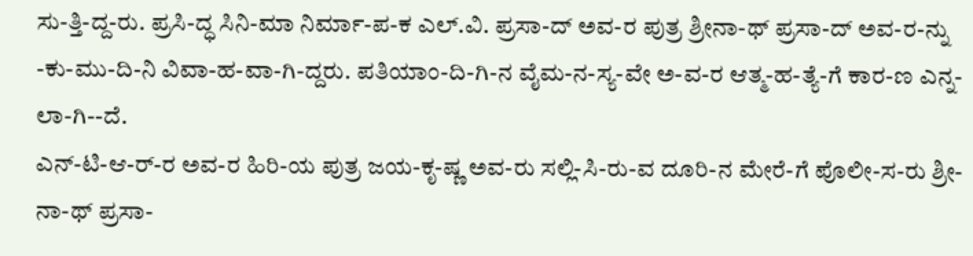ಸು-ತ್ತಿ-ದ್ದ-ರು. ಪ್ರಸಿ-ದ್ಧ ಸಿನಿ-ಮಾ ನಿರ್ಮಾ-ಪ-ಕ ಎಲ್.ವಿ. ಪ್ರಸಾ-ದ್ ಅವ-ರ ಪುತ್ರ ಶ್ರೀನಾ-ಥ್ ಪ್ರಸಾ-ದ್ ಅವ-ರ-ನ್ನು -ಕು-ಮು-ದಿ-ನಿ ವಿವಾ-ಹ-ವಾ-ಗಿ-ದ್ದರು. ಪತಿಯಾಂ-ದಿ-ಗಿ-ನ ವೈಮ-ನ-ಸ್ಯ-ವೇ ಅ-ವ-ರ ಆತ್ಮ-ಹ-ತ್ಯೆ-ಗೆ ಕಾರ-ಣ ಎನ್ನ-ಲಾ-ಗಿ--ದೆ.
ಎನ್-ಟಿ-ಆ-ರ್-ರ ಅವ-ರ ಹಿರಿ-ಯ ಪುತ್ರ ಜಯ-ಕೃ-ಷ್ಣ ಅವ-ರು ಸಲ್ಲಿ-ಸಿ-ರು-ವ ದೂರಿ-ನ ಮೇರೆ-ಗೆ ಪೊಲೀ-ಸ-ರು ಶ್ರೀ-ನಾ-ಥ್ ಪ್ರಸಾ-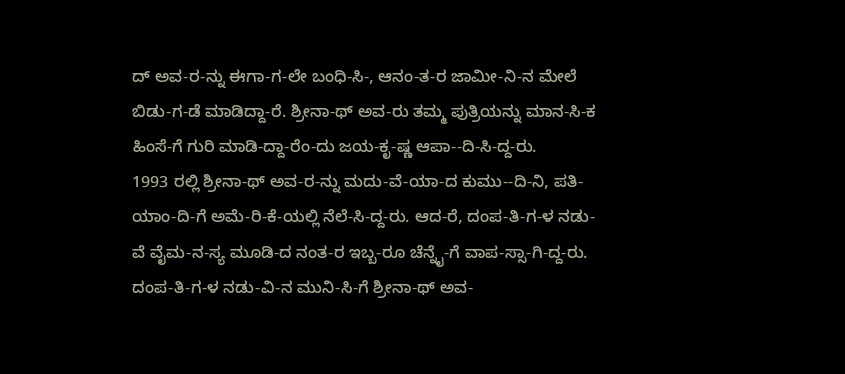ದ್ ಅವ-ರ-ನ್ನು ಈಗಾ-ಗ-ಲೇ ಬಂಧಿ-ಸಿ-, ಆನಂ-ತ-ರ ಜಾಮೀ-ನಿ-ನ ಮೇಲೆ ಬಿಡು-ಗ-ಡೆ ಮಾಡಿದ್ದಾ-ರೆ. ಶ್ರೀನಾ-ಥ್ ಅವ-ರು ತಮ್ಮ ಪುತ್ರಿಯನ್ನು ಮಾನ-ಸಿ-ಕ ಹಿಂಸೆ-ಗೆ ಗುರಿ ಮಾಡಿ-ದ್ದಾ-ರೆಂ-ದು ಜಯ-ಕೃ-ಷ್ಣ ಆಪಾ--ದಿ-ಸಿ-ದ್ದ-ರು.
1993 ರಲ್ಲಿ ಶ್ರೀನಾ-ಥ್ ಅವ-ರ-ನ್ನು ಮದು-ವೆ-ಯಾ-ದ ಕುಮು--ದಿ-ನಿ, ಪತಿ-ಯಾಂ-ದಿ-ಗೆ ಅಮೆ-ರಿ-ಕೆ-ಯಲ್ಲಿ ನೆಲೆ-ಸಿ-ದ್ದ-ರು. ಆದ-ರೆ, ದಂಪ-ತಿ-ಗ-ಳ ನಡು-ವೆ ವೈಮ-ನ-ಸ್ಯ ಮೂಡಿ-ದ ನಂತ-ರ ಇಬ್ಬ-ರೂ ಚೆನ್ನೈ-ಗೆ ವಾಪ-ಸ್ಸಾ-ಗಿ-ದ್ದ-ರು. ದಂಪ-ತಿ-ಗ-ಳ ನಡು-ವಿ-ನ ಮುನಿ-ಸಿ-ಗೆ ಶ್ರೀನಾ-ಥ್ ಅವ-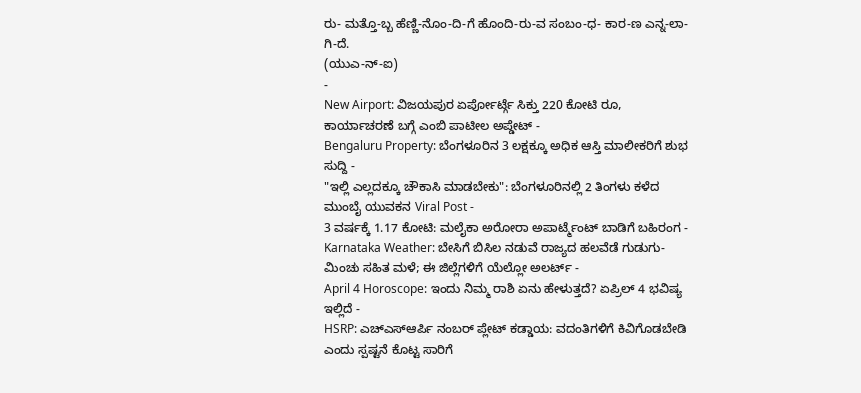ರು- ಮತ್ತೊ-ಬ್ಬ ಹೆಣ್ಣಿ-ನೊಂ-ದಿ-ಗೆ ಹೊಂದಿ-ರು-ವ ಸಂಬಂ-ಧ- ಕಾರ-ಣ ಎನ್ನ-ಲಾ-ಗಿ-ದೆ.
(ಯುಎ-ನ್-ಐ)
-
New Airport: ವಿಜಯಪುರ ಏರ್ಪೋರ್ಟ್ಗೆ ಸಿಕ್ತು 220 ಕೋಟಿ ರೂ, ಕಾರ್ಯಾಚರಣೆ ಬಗ್ಗೆ ಎಂಬಿ ಪಾಟೀಲ ಅಪ್ಡೇಟ್ -
Bengaluru Property: ಬೆಂಗಳೂರಿನ 3 ಲಕ್ಷಕ್ಕೂ ಅಧಿಕ ಆಸ್ತಿ ಮಾಲೀಕರಿಗೆ ಶುಭ ಸುದ್ದಿ -
"ಇಲ್ಲಿ ಎಲ್ಲದಕ್ಕೂ ಚೌಕಾಸಿ ಮಾಡಬೇಕು": ಬೆಂಗಳೂರಿನಲ್ಲಿ 2 ತಿಂಗಳು ಕಳೆದ ಮುಂಬೈ ಯುವಕನ Viral Post -
3 ವರ್ಷಕ್ಕೆ 1.17 ಕೋಟಿ: ಮಲೈಕಾ ಅರೋರಾ ಅಪಾರ್ಟ್ಮೆಂಟ್ ಬಾಡಿಗೆ ಬಹಿರಂಗ -
Karnataka Weather: ಬೇಸಿಗೆ ಬಿಸಿಲ ನಡುವೆ ರಾಜ್ಯದ ಹಲವೆಡೆ ಗುಡುಗು-ಮಿಂಚು ಸಹಿತ ಮಳೆ; ಈ ಜಿಲ್ಲೆಗಳಿಗೆ ಯೆಲ್ಲೋ ಅಲರ್ಟ್ -
April 4 Horoscope: ಇಂದು ನಿಮ್ಮ ರಾಶಿ ಏನು ಹೇಳುತ್ತದೆ? ಏಪ್ರಿಲ್ 4 ಭವಿಷ್ಯ ಇಲ್ಲಿದೆ -
HSRP: ಎಚ್ಎಸ್ಆರ್ಪಿ ನಂಬರ್ ಪ್ಲೇಟ್ ಕಡ್ಡಾಯ: ವದಂತಿಗಳಿಗೆ ಕಿವಿಗೊಡಬೇಡಿ ಎಂದು ಸ್ಪಷ್ಟನೆ ಕೊಟ್ಟ ಸಾರಿಗೆ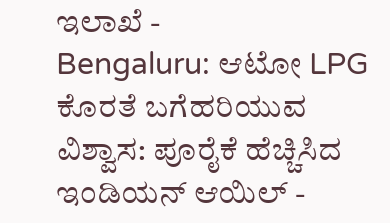ಇಲಾಖೆ -
Bengaluru: ಆಟೋ LPG ಕೊರತೆ ಬಗೆಹರಿಯುವ ವಿಶ್ವಾಸ: ಪೂರೈಕೆ ಹೆಚ್ಚಿಸಿದ ಇಂಡಿಯನ್ ಆಯಿಲ್ -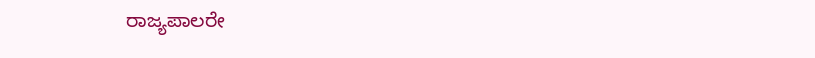ರಾಜ್ಯಪಾಲರೇ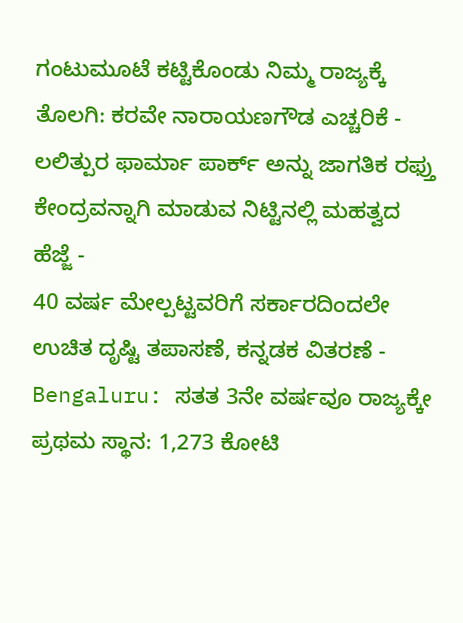ಗಂಟುಮೂಟೆ ಕಟ್ಟಿಕೊಂಡು ನಿಮ್ಮ ರಾಜ್ಯಕ್ಕೆ ತೊಲಗಿ: ಕರವೇ ನಾರಾಯಣಗೌಡ ಎಚ್ಚರಿಕೆ -
ಲಲಿತ್ಪುರ ಫಾರ್ಮಾ ಪಾರ್ಕ್ ಅನ್ನು ಜಾಗತಿಕ ರಫ್ತು ಕೇಂದ್ರವನ್ನಾಗಿ ಮಾಡುವ ನಿಟ್ಟಿನಲ್ಲಿ ಮಹತ್ವದ ಹೆಜ್ಜೆ -
40 ವರ್ಷ ಮೇಲ್ಪಟ್ಟವರಿಗೆ ಸರ್ಕಾರದಿಂದಲೇ ಉಚಿತ ದೃಷ್ಟಿ ತಪಾಸಣೆ, ಕನ್ನಡಕ ವಿತರಣೆ -
Bengaluru: ಸತತ 3ನೇ ವರ್ಷವೂ ರಾಜ್ಯಕ್ಕೇ ಪ್ರಥಮ ಸ್ಥಾನ: 1,273 ಕೋಟಿ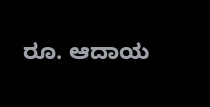ರೂ. ಆದಾಯ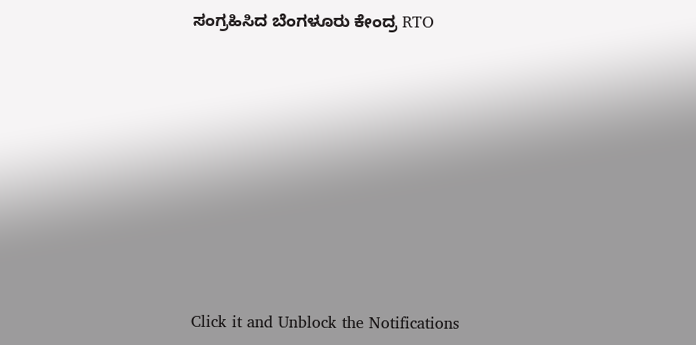ಸಂಗ್ರಹಿಸಿದ ಬೆಂಗಳೂರು ಕೇಂದ್ರ RTO












Click it and Unblock the Notifications